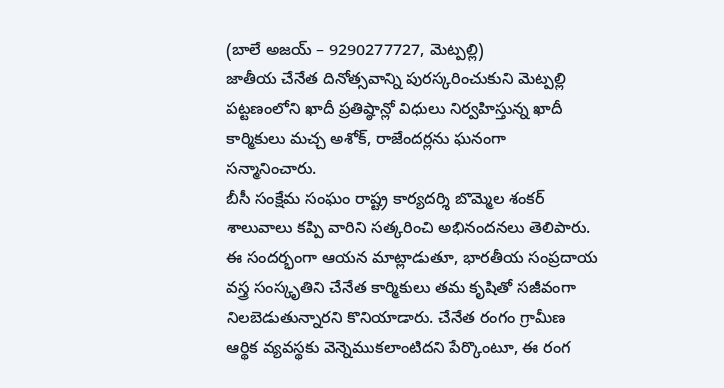(బాలే అజయ్ – 9290277727, మెట్పల్లి)
జాతీయ చేనేత దినోత్సవాన్ని పురస్కరించుకుని మెట్పల్లి పట్టణంలోని ఖాదీ ప్రతిష్ఠాన్లో విధులు నిర్వహిస్తున్న ఖాదీ కార్మికులు మచ్చ అశోక్, రాజేందర్లను ఘనంగా సన్మానించారు.
బీసీ సంక్షేమ సంఘం రాష్ట్ర కార్యదర్శి బొమ్మెల శంకర్ శాలువాలు కప్పి వారిని సత్కరించి అభినందనలు తెలిపారు. ఈ సందర్భంగా ఆయన మాట్లాడుతూ, భారతీయ సంప్రదాయ వస్త్ర సంస్కృతిని చేనేత కార్మికులు తమ కృషితో సజీవంగా నిలబెడుతున్నారని కొనియాడారు. చేనేత రంగం గ్రామీణ ఆర్థిక వ్యవస్థకు వెన్నెముకలాంటిదని పేర్కొంటూ, ఈ రంగ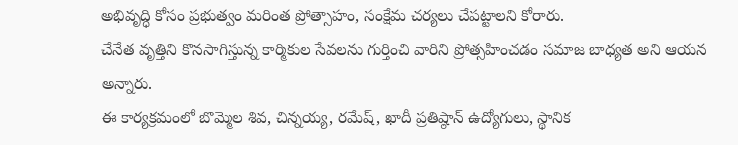అభివృద్ధి కోసం ప్రభుత్వం మరింత ప్రోత్సాహం, సంక్షేమ చర్యలు చేపట్టాలని కోరారు.
చేనేత వృత్తిని కొనసాగిస్తున్న కార్మికుల సేవలను గుర్తించి వారిని ప్రోత్సహించడం సమాజ బాధ్యత అని ఆయన అన్నారు.
ఈ కార్యక్రమంలో బొమ్మెల శివ, చిన్నయ్య, రమేష్, ఖాదీ ప్రతిష్ఠాన్ ఉద్యోగులు, స్థానిక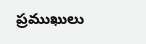ప్రముఖులు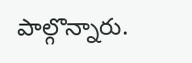పాల్గొన్నారు.